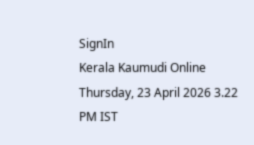SignIn
Kerala Kaumudi Online
Thursday, 23 April 2026 3.22 PM IST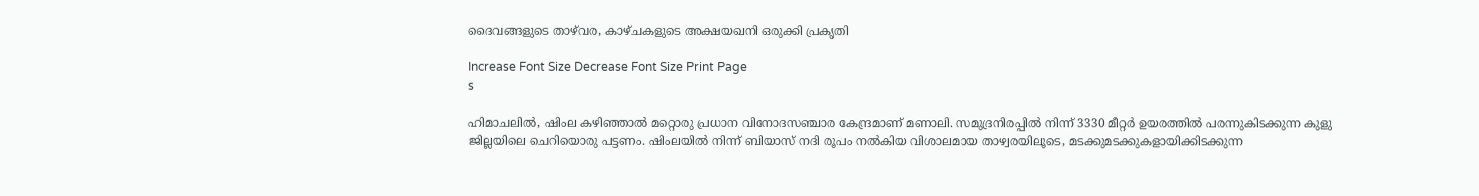ദൈവങ്ങളുടെ താഴ്‌വര, കാഴ്ചകളുടെ അക്ഷയഖനി ഒരുക്കി പ്രകൃതി

Increase Font Size Decrease Font Size Print Page
s

ഹിമാചലിൽ, ഷിംല കഴിഞ്ഞാൽ മറ്റൊരു പ്രധാന വിനോദസഞ്ചാര കേന്ദ്രമാണ് മണാലി. സമുദ്രനിരപ്പിൽ നിന്ന് 3330 മീറ്റർ ഉയരത്തിൽ പരന്നുകിടക്കുന്ന കുളു ജില്ലയിലെ ചെറിയൊരു പട്ടണം. ഷിംലയിൽ നിന്ന് ബിയാസ് നദി രൂപം നൽകിയ വിശാലമായ താഴ്വ‌രയിലൂടെ, മടക്കുമടക്കുകളായിക്കിടക്കുന്ന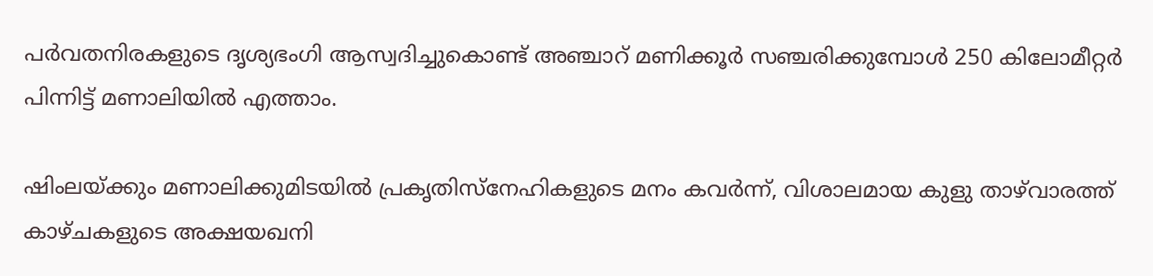പർവതനിരകളുടെ ദൃശ്യഭംഗി ആസ്വദിച്ചുകൊണ്ട് അഞ്ചാറ് മണിക്കൂർ സഞ്ചരിക്കുമ്പോൾ 250 കിലോമീറ്റർ പിന്നിട്ട് മണാലിയിൽ എത്താം.

ഷിംലയ്ക്കും മണാലിക്കുമിടയിൽ പ്രകൃതിസ്‌നേഹികളുടെ മനം കവർന്ന്, വിശാലമായ കുളു താഴ്‌വാരത്ത് കാഴ്ചകളുടെ അക്ഷയഖനി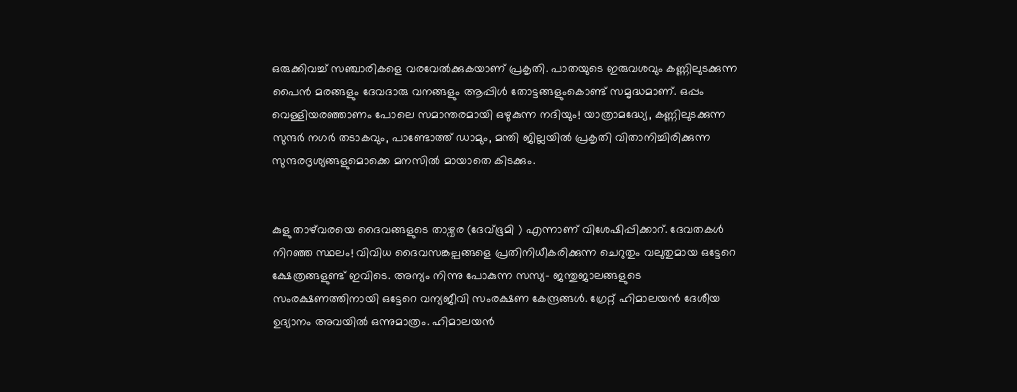ഒരുക്കിവച്ച് സഞ്ചാരികളെ വരവേൽക്കുകയാണ് പ്രകൃതി. പാതയുടെ ഇരുവശവും കണ്ണിലുടക്കുന്ന പൈൻ മരങ്ങളും ദേവദാരു വനങ്ങളും ആപ്പിൾ തോട്ടങ്ങളുംകൊണ്ട് സമൃദ്ധമാണ്. ഒപ്പം വെള്ളിയരഞ്ഞാണം പോലെ സമാന്തരമായി ഒഴുകുന്ന നദിയും! യാത്രാമദ്ധ്യേ, കണ്ണിലുടക്കുന്ന സുന്ദർ നഗർ തടാകവും, പാണ്ടോത്ത് ഡാമും, മന്തി ജില്ലയിൽ പ്രകൃതി വിതാനിച്ചിരിക്കുന്ന സുന്ദരദൃശ്യങ്ങളുമൊക്കെ മനസിൽ മായാതെ കിടക്കും.


കുളു താഴ്‌വരയെ ദൈവങ്ങളുടെ താഴ്വര (ദേവ്ഭൂമി ) എന്നാണ് വിശേഷിപ്പിക്കാറ്. ദേവതകൾ നിറഞ്ഞ സ്ഥലം! വിവിധ ദൈവസങ്കല്പങ്ങളെ പ്രതിനിധീകരിക്കുന്ന ചെറുതും വലുതുമായ ഒട്ടേറെ ക്ഷേത്രങ്ങളുണ്ട് ഇവിടെ. അന്യം നിന്നു പോകുന്ന സസ്യ- ജന്തുജാലങ്ങളുടെ സംരക്ഷണത്തിനായി ഒട്ടേറെ വന്യജീവി സംരക്ഷണ കേന്ദ്രങ്ങൾ. ഗ്രേറ്റ് ഹിമാലയൻ ദേശീയ ഉദ്യാനം അവയിൽ ഒന്നുമാത്രം. ഹിമാലയൻ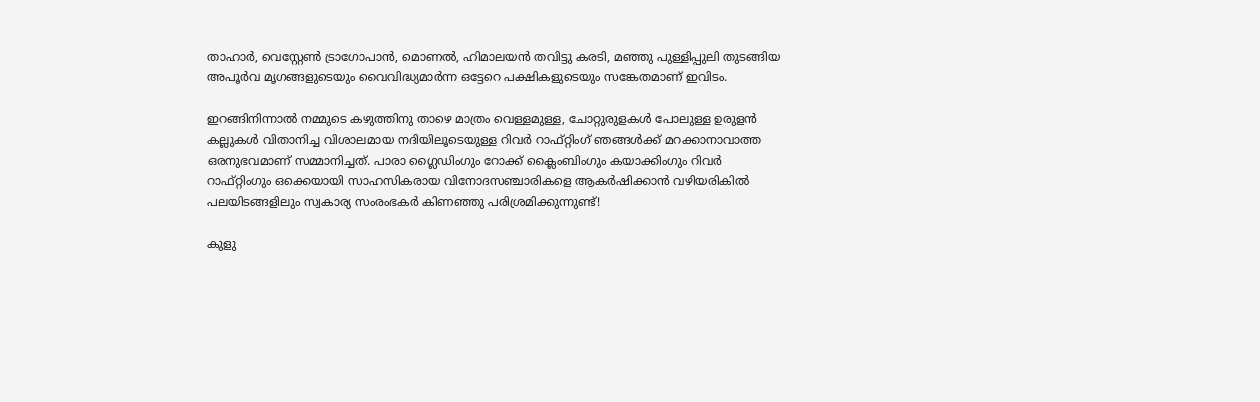താഹാർ, വെസ്റ്റേൺ ട്രാഗോപാൻ, മൊണൽ, ഹിമാലയൻ തവിട്ടു കരടി, മഞ്ഞു പുള്ളിപ്പുലി തുടങ്ങിയ അപൂർവ മൃഗങ്ങളുടെയും വൈവിദ്ധ്യമാർന്ന ഒട്ടേറെ പക്ഷികളുടെയും സങ്കേതമാണ് ഇവിടം.

ഇറങ്ങിനിന്നാൽ നമ്മുടെ കഴുത്തിനു താഴെ മാത്രം വെള്ളമുള്ള, ചോറ്റുരുളകൾ പോലുള്ള ഉരുളൻ കല്ലുകൾ വിതാനിച്ച വിശാലമായ നദിയിലൂടെയുള്ള റിവർ റാഫ്റ്റിംഗ് ഞങ്ങൾക്ക് മറക്കാനാവാത്ത ഒരനുഭവമാണ് സമ്മാനിച്ചത്. പാരാ ഗ്ലൈഡിംഗും റോക്ക് ക്ലൈംബിംഗും കയാക്കിംഗും റിവർ റാഫ്റ്റിംഗും ഒക്കെയായി സാഹസികരായ വിനോദസഞ്ചാരികളെ ആകർഷിക്കാൻ വഴിയരികിൽ പലയിടങ്ങളിലും സ്വകാര്യ സംരംഭകർ കിണഞ്ഞു പരിശ്രമിക്കുന്നുണ്ട്!

കുളു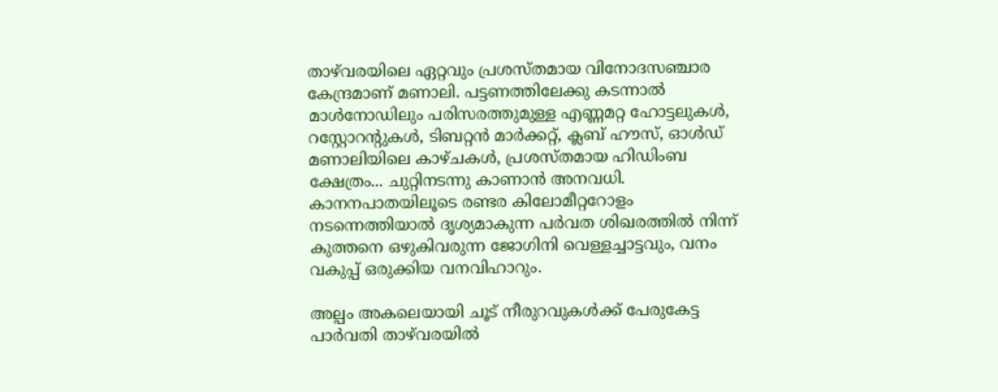താഴ്‌വരയിലെ ഏറ്റവും പ്രശസ്തമായ വിനോദസഞ്ചാര കേന്ദ്രമാണ് മണാലി. പട്ടണത്തിലേക്കു കടന്നാൽ മാൾനോഡിലും പരിസരത്തുമുള്ള എണ്ണമറ്റ ഹോട്ടലുകൾ, റസ്റ്റോറന്റുകൾ, ടിബറ്റൻ മാർക്കറ്റ്, ക്ലബ് ഹൗസ്, ഓൾഡ് മണാലിയിലെ കാഴ്ചകൾ, പ്രശസ്തമായ ഹിഡിംബ ക്ഷേത്രം... ചുറ്റിനടന്നു കാണാൻ അനവധി. കാനനപാതയിലൂടെ രണ്ടര കിലോമീറ്ററോളം നടന്നെത്തിയാൽ ദൃശ്യമാകുന്ന പർവത ശിഖരത്തിൽ നിന്ന് കുത്തനെ ഒഴുകിവരുന്ന ജോഗിനി വെള്ളച്ചാട്ടവും, വനം വകുപ്പ് ഒരുക്കിയ വനവിഹാറും.

അല്പം അകലെയായി ചൂട് നീരുറവുകൾക്ക് പേരുകേട്ട പാർവതി താഴ്‌വരയിൽ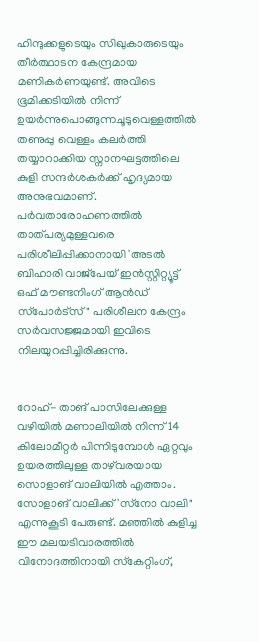ഹിന്ദുക്കളുടെയും സിഖുകാരുടെയും തീർത്ഥാടന കേന്ദ്രമായ മണികർണയുണ്ട്. അവിടെ ഭൂമിക്കടിയിൽ നിന്ന് ഉയർന്നുപൊങ്ങുന്നചൂടുവെള്ളത്തിൽ തണുപ്പു വെള്ളം കലർത്തി തയ്യാറാക്കിയ സ്നാനഘട്ടത്തിലെ കുളി സന്ദർശകർക്ക് ഹൃദ്യമായ അനുഭവമാണ്. പർവതാരോഹണത്തിൽ താത്പര്യമുള്ളവരെ പരിശീലിപ്പിക്കാനായി 'അടൽ ബിഹാരി വാജ്പേയ് ഇൻസ്റ്റിറ്റ്യൂട്ട് ഒഫ് മൗണ്ടനിംഗ് ആൻഡ് സ്‌പോർട്സ്" പരിശീലന കേന്ദ്രം സർവസജ്ജമായി ഇവിടെ നിലയുറപ്പിച്ചിരിക്കുന്നു.


റോഹ്- താങ് പാസിലേക്കുള്ള വഴിയിൽ മണാലിയിൽ നിന്ന് 14 കിലോമീറ്റർ പിന്നിടുമ്പോൾ ഏറ്റവും ഉയരത്തിലുള്ള താഴ്‌വരയായ സൊളാങ് വാലിയിൽ എത്താം. സോളാങ് വാലിക്ക് 'സ്‌നോ വാലി" എന്നുകൂടി പേരുണ്ട്. മഞ്ഞിൽ കുളിച്ച ഈ മലയടിവാരത്തിൽ വിനോദത്തിനായി സ്‌കേറ്റിംഗ്,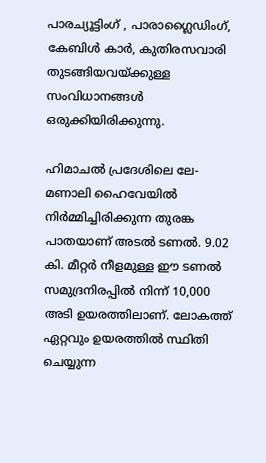പാരച്യൂട്ടിംഗ് , പാരാഗ്ലൈഡിംഗ്, കേബിൾ കാർ, കുതിരസവാരി തുടങ്ങിയവയ്ക്കുള്ള സംവിധാനങ്ങൾ ഒരുക്കിയിരിക്കുന്നു.

ഹിമാചൽ പ്രദേശിലെ ലേ- മണാലി ഹൈവേയിൽ നിർമ്മിച്ചിരിക്കുന്ന തുരങ്ക പാതയാണ് അടൽ ടണൽ. 9.02 കി. മീറ്റർ നീളമുള്ള ഈ ടണൽ സമുദ്രനിരപ്പിൽ നിന്ന് 10,000 അടി ഉയരത്തിലാണ്. ലോകത്ത് ഏറ്റവും ഉയരത്തിൽ സ്ഥിതി ചെയ്യുന്ന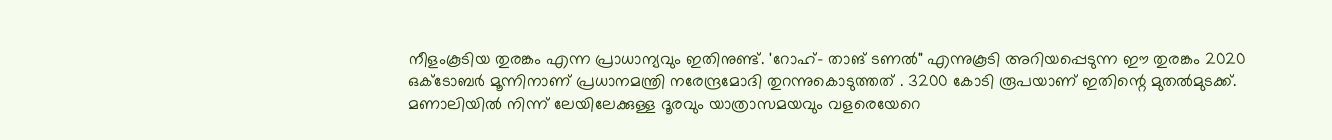നീളംകൂടിയ തുരങ്കം എന്ന പ്രാധാന്യവും ഇതിനുണ്ട്. 'റോഹ്- താങ് ടണൽ" എന്നുകൂടി അറിയപ്പെടുന്ന ഈ തുരങ്കം 2020 ഒക്ടോബർ മൂന്നിനാണ് പ്രധാനമന്ത്രി നരേന്ദ്രമോദി തുറന്നുകൊടുത്തത് . 3200 കോടി രൂപയാണ് ഇതിന്റെ മുതൽമുടക്ക്. മണാലിയിൽ നിന്ന് ലേയിലേക്കുള്ള ദൂരവും യാത്രാസമയവും വളരെയേറെ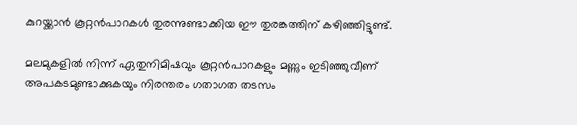കുറയ്ക്കാൻ കൂറ്റൻപാറകൾ തുരന്നുണ്ടാക്കിയ ഈ തുരങ്കത്തിന് കഴിഞ്ഞിട്ടുണ്ട്.

മലമുകളിൽ നിന്ന് ഏതുനിമിഷവും കൂറ്റൻപാറകളും മണ്ണും ഇടിഞ്ഞുവീണ് അപകടമുണ്ടാക്കുകയും നിരന്തരം ഗതാഗത തടസം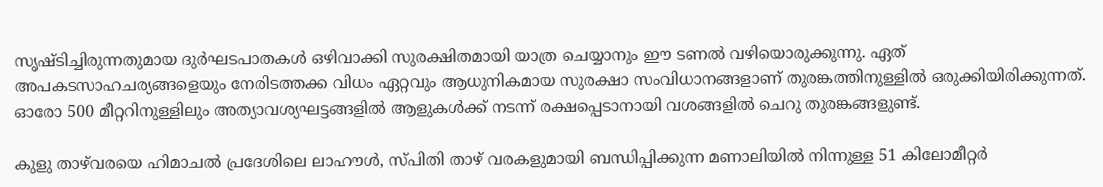സൃഷ്ടിച്ചിരുന്നതുമായ ദുർഘടപാതകൾ ഒഴിവാക്കി സുരക്ഷിതമായി യാത്ര ചെയ്യാനും ഈ ടണൽ വഴിയൊരുക്കുന്നു. ഏത് അപകടസാഹചര്യങ്ങളെയും നേരിടത്തക്ക വിധം ഏറ്റവും ആധുനികമായ സുരക്ഷാ സംവിധാനങ്ങളാണ് തുരങ്കത്തിനുള്ളിൽ ഒരുക്കിയിരിക്കുന്നത്. ഓരോ 500 മീറ്ററിനുള്ളിലും അത്യാവശ്യഘട്ടങ്ങളിൽ ആളുകൾക്ക് നടന്ന് രക്ഷപ്പെടാനായി വശങ്ങളിൽ ചെറു തുരങ്കങ്ങളുണ്ട്.

കുളു താഴ്‌വരയെ ഹിമാചൽ പ്രദേശിലെ ലാഹൗൾ, സ്‌പിതി താഴ് വരകളുമായി ബന്ധിപ്പിക്കുന്ന മണാലിയിൽ നിന്നുള്ള 51 കിലോമീറ്റർ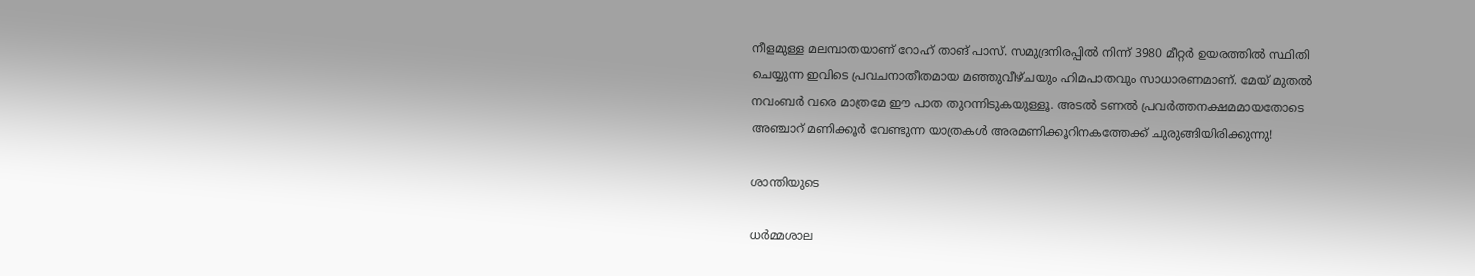നീളമുള്ള മലമ്പാതയാണ് റോഹ് താങ് പാസ്. സമുദ്രനിരപ്പിൽ നിന്ന് 3980 മീറ്റർ ഉയരത്തിൽ സ്ഥിതി ചെയ്യുന്ന ഇവിടെ പ്രവചനാതീതമായ മഞ്ഞുവീഴ്ചയും ഹിമപാതവും സാധാരണമാണ്. മേയ് മുതൽ നവംബർ വരെ മാത്രമേ ഈ പാത തുറന്നിടുകയുള്ളൂ. അടൽ ടണൽ പ്രവർത്തനക്ഷമമായതോടെ അഞ്ചാറ് മണിക്കൂർ വേണ്ടുന്ന യാത്രകൾ അരമണിക്കൂറിനകത്തേക്ക് ചുരുങ്ങിയിരിക്കുന്നു!

ശാന്തിയുടെ

ധർമ്മശാല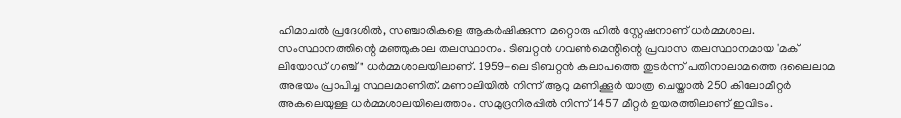ഹിമാചൽ പ്രദേശിൽ, സഞ്ചാരികളെ ആകർഷിക്കുന്ന മറ്റൊരു ഹിൽ സ്റ്റേഷനാണ് ധർമ്മശാല. സംസ്ഥാനത്തിന്റെ മഞ്ഞുകാല തലസ്ഥാനം. ടിബറ്റൻ ഗവൺമെന്റിന്റെ പ്രവാസ തലസ്ഥാനമായ 'മക് ലിയോഡ് ഗഞ്ച്" ധർമ്മശാലയിലാണ്. 1959-ലെ ടിബറ്റൻ കലാപത്തെ തുടർന്ന് പതിനാലാമത്തെ ദലൈലാമ അഭയം പ്രാപിച്ച സ്ഥലമാണിത്. മണാലിയിൽ നിന്ന് ആറു മണിക്കൂർ യാത്ര ചെയ്താൽ 250 കിലോമീറ്റർ അകലെയുള്ള ധർമ്മശാലയിലെത്താം. സമുദ്രനിരപ്പിൽ നിന്ന് 1457 മീറ്റർ ഉയരത്തിലാണ് ഇവിടം.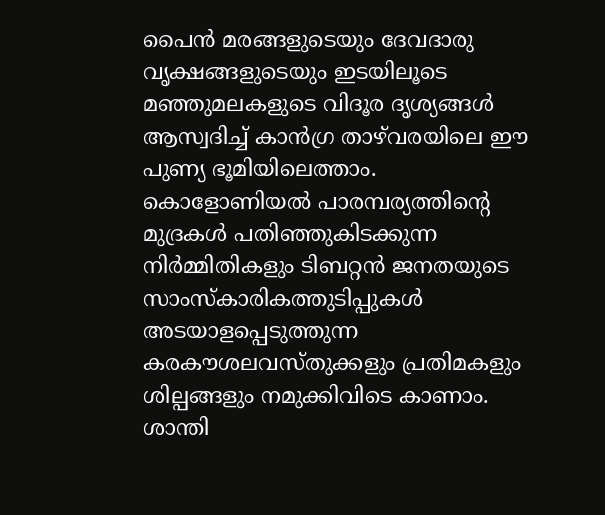പൈൻ മരങ്ങളുടെയും ദേവദാരു വൃക്ഷങ്ങളുടെയും ഇടയിലൂടെ മഞ്ഞുമലകളുടെ വിദൂര ദൃശ്യങ്ങൾ ആസ്വദിച്ച് കാൻഗ്ര താഴ്‌വരയിലെ ഈ പുണ്യ ഭൂമിയിലെത്താം. കൊളോണിയൽ പാരമ്പര്യത്തിന്റെ മുദ്രകൾ പതിഞ്ഞുകിടക്കുന്ന നിർമ്മിതികളും ടിബറ്റൻ ജനതയുടെ സാംസ്‌കാരികത്തുടിപ്പുകൾ അടയാളപ്പെടുത്തുന്ന കരകൗശലവസ്തുക്കളും പ്രതിമകളും ശില്പങ്ങളും നമുക്കിവിടെ കാണാം. ശാന്തി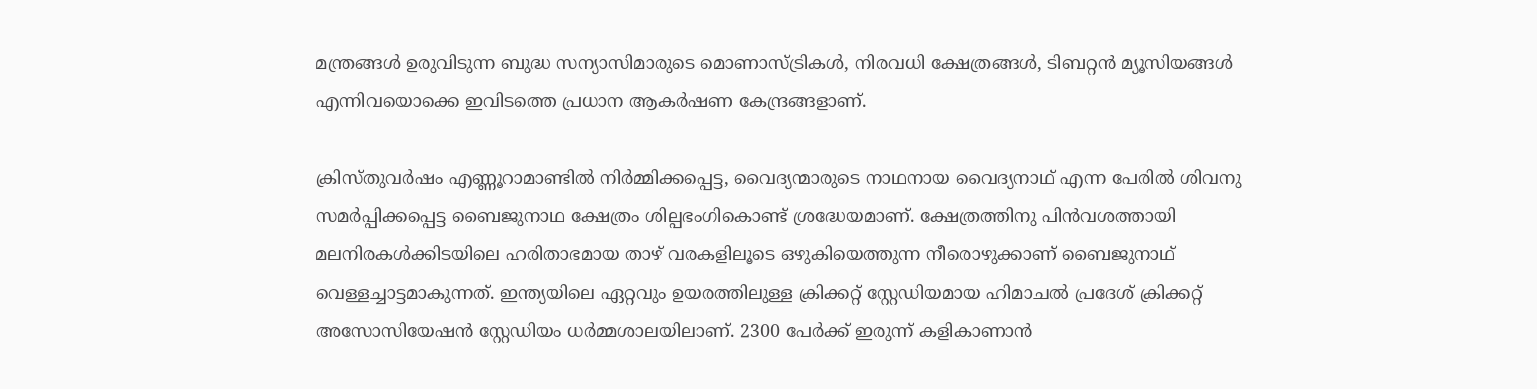മന്ത്രങ്ങൾ ഉരുവിടുന്ന ബുദ്ധ സന്യാസിമാരുടെ മൊണാസ്ട്രികൾ, നിരവധി ക്ഷേത്രങ്ങൾ, ടിബറ്റൻ മ്യൂസിയങ്ങൾ എന്നിവയൊക്കെ ഇവിടത്തെ പ്രധാന ആകർഷണ കേന്ദ്രങ്ങളാണ്.

ക്രിസ്തുവർഷം എണ്ണൂറാമാണ്ടിൽ നിർമ്മിക്കപ്പെട്ട, വൈദ്യന്മാരുടെ നാഥനായ വൈദ്യനാഥ് എന്ന പേരിൽ ശിവനു സമർപ്പിക്കപ്പെട്ട ബൈജുനാഥ ക്ഷേത്രം ശില്പഭംഗികൊണ്ട് ശ്രദ്ധേയമാണ്. ക്ഷേത്രത്തിനു പിൻവശത്തായി മലനിരകൾക്കിടയിലെ ഹരിതാഭമായ താഴ് വരകളിലൂടെ ഒഴുകിയെത്തുന്ന നീരൊഴുക്കാണ് ബൈജുനാഥ് വെള്ളച്ചാട്ടമാകുന്നത്. ഇന്ത്യയിലെ ഏറ്റവും ഉയരത്തിലുള്ള ക്രിക്കറ്റ് സ്റ്റേഡിയമായ ഹിമാചൽ പ്രദേശ് ക്രിക്കറ്റ് അസോസിയേഷൻ സ്റ്റേഡിയം ധർമ്മശാലയിലാണ്. 2300 പേർക്ക് ഇരുന്ന് കളികാണാൻ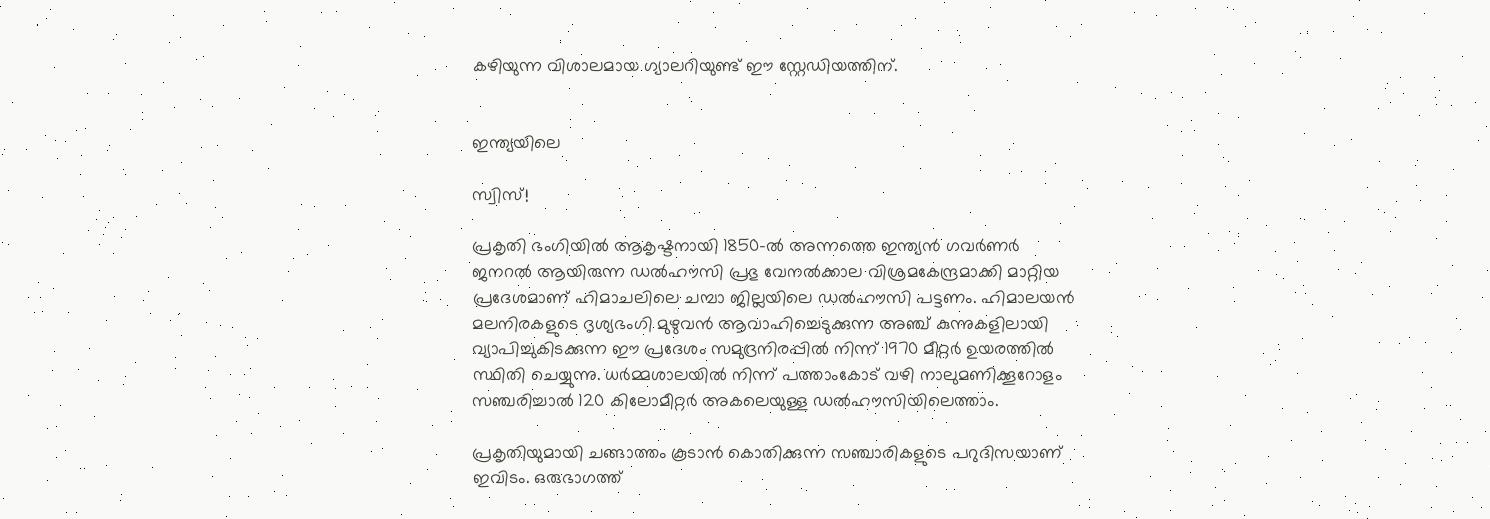കഴിയുന്ന വിശാലമായ ഗ്യാലറിയുണ്ട് ഈ സ്റ്റേഡിയത്തിന്.


ഇന്ത്യയിലെ

സ്വിസ്!

പ്രകൃതി ഭംഗിയിൽ ആകൃഷ്ടനായി 1850-ൽ അന്നത്തെ ഇന്ത്യൻ ഗവർണർ ജനറൽ ആയിരുന്ന ഡൽഹൗസി പ്രഭു വേനൽക്കാല വിശ്രമകേന്ദ്രമാക്കി മാറ്റിയ പ്രദേശമാണ് ഹിമാചലിലെ ചമ്പാ ജില്ലയിലെ ഡൽഹൗസി പട്ടണം. ഹിമാലയൻ മലനിരകളുടെ ദൃശ്യഭംഗി മുഴുവൻ ആവാഹിച്ചെടുക്കുന്ന അഞ്ച് കുന്നുകളിലായി വ്യാപിച്ചുകിടക്കുന്ന ഈ പ്രദേശം സമുദ്രനിരപ്പിൽ നിന്ന് 1970 മീറ്റർ ഉയരത്തിൽ സ്ഥിതി ചെയ്യുന്നു. ധർമ്മശാലയിൽ നിന്ന് പത്താംകോട് വഴി നാലുമണിക്കൂറോളം സഞ്ചരിച്ചാൽ 120 കിലോമീറ്റർ അകലെയുള്ള ഡൽഹൗസിയിലെത്താം.

പ്രകൃതിയുമായി ചങ്ങാത്തം കൂടാൻ കൊതിക്കുന്ന സഞ്ചാരികളുടെ പറുദിസയാണ് ഇവിടം. ഒരുഭാഗത്ത്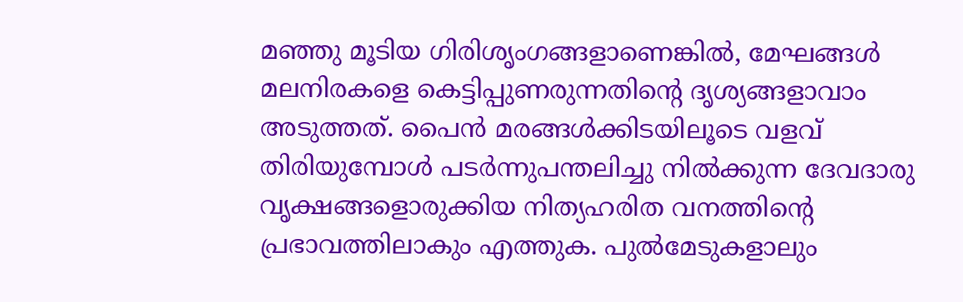മഞ്ഞു മൂടിയ ഗിരിശൃംഗങ്ങളാണെങ്കിൽ, മേഘങ്ങൾ മലനിരകളെ കെട്ടിപ്പുണരുന്നതിന്റെ ദൃശ്യങ്ങളാവാം അടുത്തത്. പൈൻ മരങ്ങൾക്കിടയിലൂടെ വളവ് തിരിയുമ്പോൾ പടർന്നുപന്തലിച്ചു നിൽക്കുന്ന ദേവദാരു വൃക്ഷങ്ങളൊരുക്കിയ നിത്യഹരിത വനത്തിന്റെ പ്രഭാവത്തിലാകും എത്തുക. പുൽമേടുകളാലും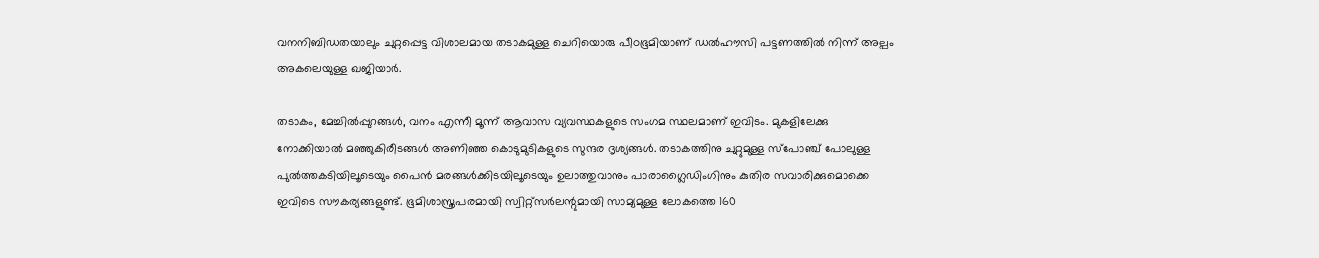വനനിബിഡതയാലും ചുറ്റപ്പെട്ട വിശാലമായ തടാകമുള്ള ചെറിയൊരു പീഠഭൂമിയാണ് ഡൽഹൗസി പട്ടണത്തിൽ നിന്ന് അല്പം അകലെയുള്ള ഖജിയാർ.

തടാകം, മേച്ചിൽപ്പുറങ്ങൾ, വനം എന്നീ മൂന്ന് ആവാസ വ്യവസ്ഥകളുടെ സംഗമ സ്ഥലമാണ് ഇവിടം. മുകളിലേക്കു നോക്കിയാൽ മഞ്ഞുകിരീടങ്ങൾ അണിഞ്ഞ കൊടുമുടികളുടെ സുന്ദര ദൃശ്യങ്ങൾ. തടാകത്തിനു ചുറ്റുമുള്ള സ്‌പോഞ്ച് പോലുള്ള പുൽത്തകടിയിലൂടെയും പൈൻ മരങ്ങൾക്കിടയിലൂടെയും ഉലാത്തുവാനും പാരാഗ്ലൈഡിംഗിനും കുതിര സവാരിക്കുമൊക്കെ ഇവിടെ സൗകര്യങ്ങളുണ്ട്. ഭൂമിശാസ്ത്രപരമായി സ്വിറ്റ്സർലന്റുമായി സാമ്യമുള്ള ലോകത്തെ 160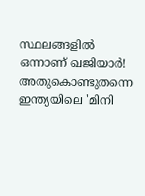സ്ഥലങ്ങളിൽ ഒന്നാണ് ഖജിയാർ! അതുകൊണ്ടുതന്നെ ഇന്ത്യയിലെ 'മിനി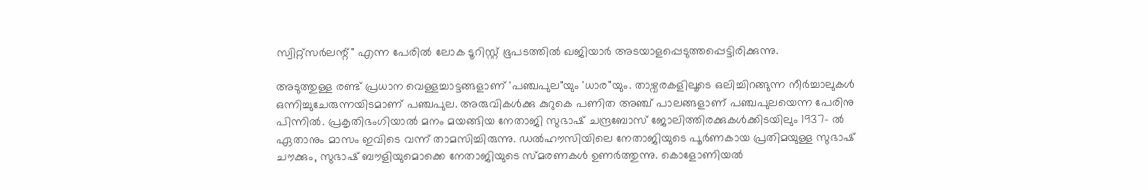സ്വിറ്റ്സർലന്റ്" എന്ന പേരിൽ ലോക ടൂറിസ്റ്റ് ഭൂപടത്തിൽ ഖജിയാർ അടയാളപ്പെടുത്തപ്പെട്ടിരിക്കുന്നു.

അടുത്തുള്ള രണ്ട് പ്രധാന വെള്ളച്ചാട്ടങ്ങളാണ് 'പഞ്ചപുല"യും 'ധാര"യും. താഴ്വരകളിലൂടെ ഒലിച്ചിറങ്ങുന്ന നീർച്ചാലുകൾ ഒന്നിച്ചുചേരുന്നയിടമാണ് പഞ്ചപുല. അരുവികൾക്കു കുറുകെ പണിത അഞ്ച് പാലങ്ങളാണ് പഞ്ചപുലയെന്ന പേരിനു പിന്നിൽ. പ്രകൃതിഭംഗിയാൽ മനം മയങ്ങിയ നേതാജി സുഭാഷ് ചന്ദ്രബോസ് ജോലിത്തിരക്കുകൾക്കിടയിലും 1937- ൽ ഏതാനും മാസം ഇവിടെ വന്ന് താമസിച്ചിരുന്നു. ഡൽഹൗസിയിലെ നേതാജിയുടെ പൂർണകായ പ്രതിമയുള്ള സുഭാഷ് ചൗക്കും, സുഭാഷ് ബൗളിയുമൊക്കെ നേതാജിയുടെ സ്മരണകൾ ഉണർത്തുന്നു. കൊളോണിയൽ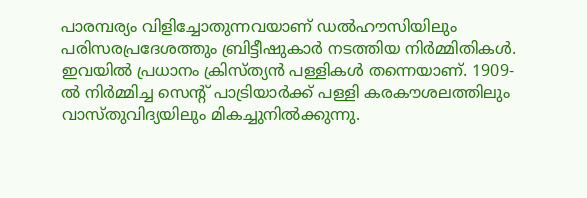പാരമ്പര്യം വിളിച്ചോതുന്നവയാണ് ഡൽഹൗസിയിലും പരിസരപ്രദേശത്തും ബ്രിട്ടീഷുകാർ നടത്തിയ നിർമ്മിതികൾ. ഇവയിൽ പ്രധാനം ക്രിസ്ത്യൻ പള്ളികൾ തന്നെയാണ്. 1909- ൽ നിർമ്മിച്ച സെന്റ് പാട്രിയാർക്ക് പള്ളി കരകൗശലത്തിലും വാസ്തുവിദ്യയിലും മികച്ചുനിൽക്കുന്നു.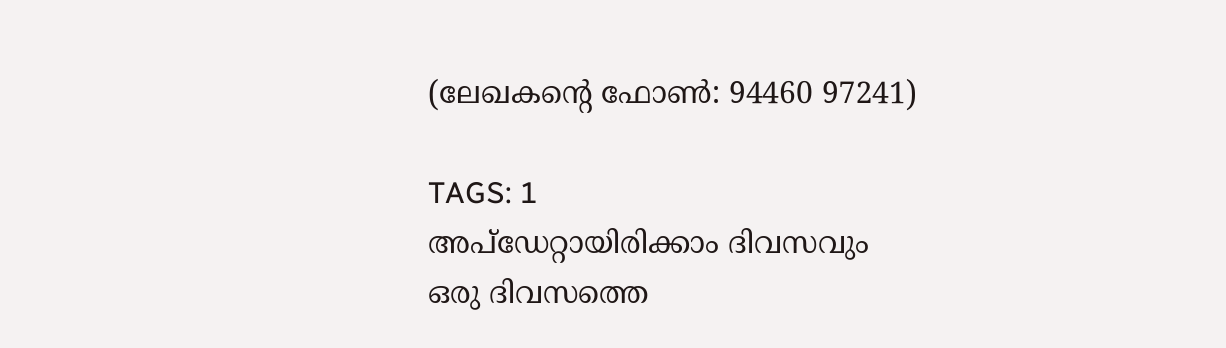(ലേഖകന്റെ ഫോൺ: 94460 97241)

TAGS: 1
അപ്ഡേറ്റായിരിക്കാം ദിവസവും
ഒരു ദിവസത്തെ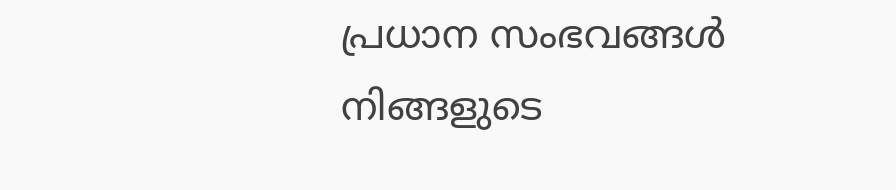പ്രധാന സംഭവങ്ങൾ നിങ്ങളുടെ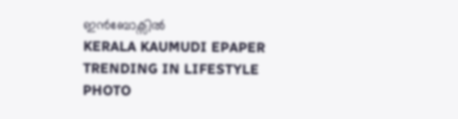ഇൻബോക്സിൽ
KERALA KAUMUDI EPAPER
TRENDING IN LIFESTYLE
PHOTO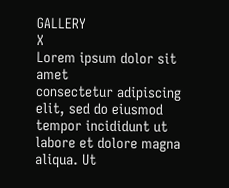GALLERY
X
Lorem ipsum dolor sit amet
consectetur adipiscing elit, sed do eiusmod tempor incididunt ut labore et dolore magna aliqua. Ut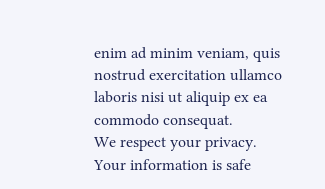enim ad minim veniam, quis nostrud exercitation ullamco laboris nisi ut aliquip ex ea commodo consequat.
We respect your privacy. Your information is safe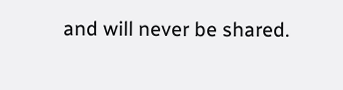and will never be shared.